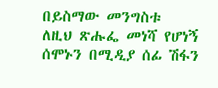በይስማው መንግስቱ
ለዚህ ጽሑፌ መነሻ የሆነኝ ሰሞኑን በሚዲያ ሰፊ ሽፋን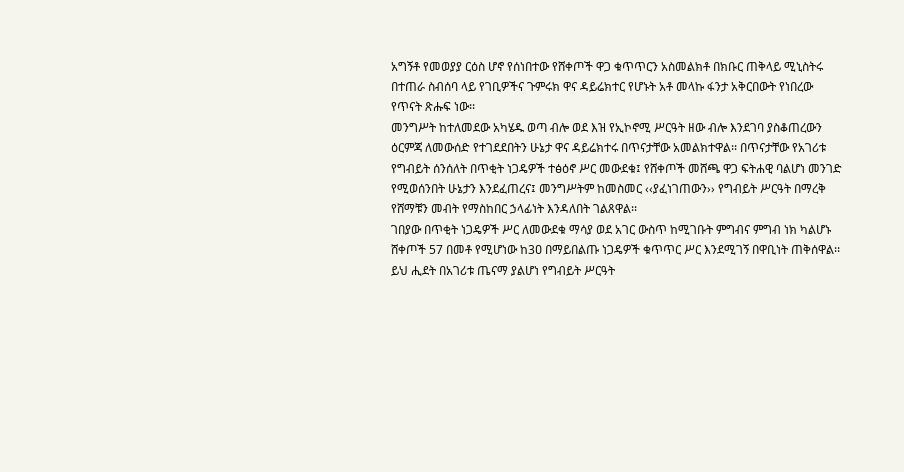አግኝቶ የመወያያ ርዕስ ሆኖ የሰነበተው የሸቀጦች ዋጋ ቁጥጥርን አስመልክቶ በክቡር ጠቅላይ ሚኒስትሩ በተጠራ ስብሰባ ላይ የገቢዎችና ጉምሩክ ዋና ዳይሬክተር የሆኑት አቶ መላኩ ፋንታ አቅርበውት የነበረው የጥናት ጽሑፍ ነው፡፡
መንግሥት ከተለመደው አካሄዱ ወጣ ብሎ ወደ እዝ የኢኮኖሚ ሥርዓት ዘው ብሎ እንደገባ ያስቆጠረውን ዕርምጃ ለመውሰድ የተገደደበትን ሁኔታ ዋና ዳይሬክተሩ በጥናታቸው አመልክተዋል፡፡ በጥናታቸው የአገሪቱ የግብይት ሰንሰለት በጥቂት ነጋዴዎች ተፅዕኖ ሥር መውደቁ፤ የሸቀጦች መሸጫ ዋጋ ፍትሐዊ ባልሆነ መንገድ የሚወሰንበት ሁኔታን እንደፈጠረና፤ መንግሥትም ከመስመር ‹‹ያፈነገጠውን›› የግብይት ሥርዓት በማረቅ የሸማቹን መብት የማስከበር ኃላፊነት እንዳለበት ገልጸዋል፡፡
ገበያው በጥቂት ነጋዴዎች ሥር ለመውደቁ ማሳያ ወደ አገር ውስጥ ከሚገቡት ምግብና ምግብ ነክ ካልሆኑ ሸቀጦች 57 በመቶ የሚሆነው ከ3ዐ በማይበልጡ ነጋዴዎች ቁጥጥር ሥር እንደሚገኝ በዋቢነት ጠቅሰዋል፡፡ ይህ ሒደት በአገሪቱ ጤናማ ያልሆነ የግብይት ሥርዓት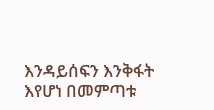እንዳይሰፍን እንቅፋት እየሆነ በመምጣቱ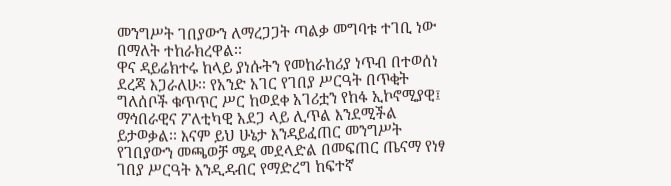መንግሥት ገበያውን ለማረጋጋት ጣልቃ መግባቱ ተገቢ ነው በማለት ተከራክረዋል፡፡
ዋና ዳይሬክተሩ ከላይ ያነሱትን የመከራከሪያ ነጥብ በተወሰነ ደረጃ እጋራለሁ፡፡ የአንድ አገር የገበያ ሥርዓት በጥቂት ግለሰቦች ቁጥጥር ሥር ከወደቀ አገሪቷን የከፋ ኢኮኖሚያዊ፤ ማኅበራዊና ፖለቲካዊ አደጋ ላይ ሊጥል እንደሚችል ይታወቃል፡፡ እናም ይህ ሁኔታ እንዳይፈጠር መንግሥት የገበያውን መጫወቻ ሜዳ መደላድል በመፍጠር ጤናማ የነፃ ገበያ ሥርዓት እንዲዳብር የማድረግ ከፍተኛ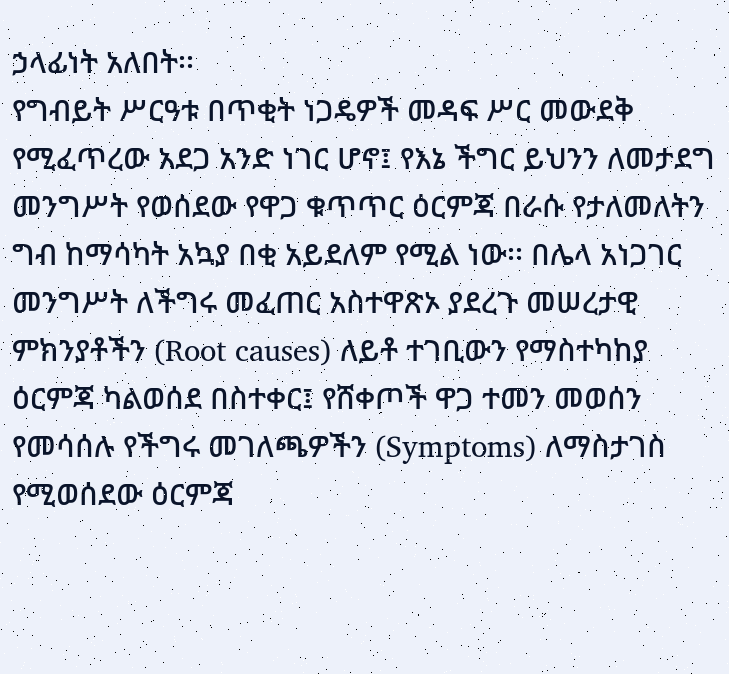ኃላፊነት አለበት፡፡
የግብይት ሥርዓቱ በጥቂት ነጋዴዎች መዳፍ ሥር መውደቅ የሚፈጥረው አደጋ አንድ ነገር ሆኖ፤ የእኔ ችግር ይህንን ለመታደግ መንግሥት የወሰደው የዋጋ ቁጥጥር ዕርምጃ በራሱ የታለመለትን ግብ ከማሳካት አኳያ በቂ አይደለም የሚል ነው፡፡ በሌላ አነጋገር መንግሥት ለችግሩ መፈጠር አስተዋጽኦ ያደረጉ መሠረታዊ ምክንያቶችን (Root causes) ለይቶ ተገቢውን የማስተካከያ ዕርምጃ ካልወሰደ በስተቀር፤ የሸቀጦች ዋጋ ተመን መወሰን የመሳሰሉ የችግሩ መገለጫዎችን (Symptoms) ለማስታገስ የሚወሰደው ዕርምጃ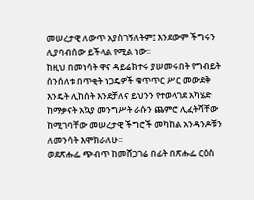መሠረታዊ ለውጥ አያስገኝለትም፤ እንደውም ችግሩን ሊያባብሰው ይችላል የሚል ነው፡፡
ከዚህ በመነሳት ዋና ዳይሬክተሩ ያሠመሩበት የግብይት ሰንሰለቱ በጥቂት ነጋዴዎች ቁጥጥር ሥር መውደቅ እንዴት ሊከሰት እንደቻለና ይህንን የተወላገደ አካሄድ ከማቃናት አኳያ መንግሥት ራሱን ጨምሮ ሊፈትሻቸው ከሚገባቸው መሠረታዊ ችግሮች መካከል አንዳንዶቹን ለመንሳት እሞክራለሁ፡፡
ወደጽሑፌ ጭብጥ ከመሸጋገሬ በፊት በጽሑፌ ርዕስ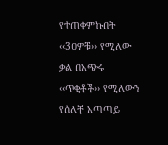የተጠቀምኩበት ‹‹3ዐዎቹ›› የሚለው ቃል በአጭሩ ‹‹ጥቂቶች›› የሚለውን የሰለቸ አጣጣይ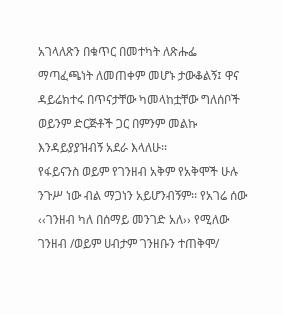አገላለጽን በቁጥር በመተካት ለጽሑፌ ማጣፈጫነት ለመጠቀም መሆኑ ታውቆልኝ፤ ዋና ዳይሬክተሩ በጥናታቸው ካመላከቷቸው ግለሰቦች ወይንም ድርጅቶች ጋር በምንም መልኩ እንዳይያያዝብኝ አደራ እላለሁ፡፡
የፋይናንስ ወይም የገንዘብ አቅም የአቅሞች ሁሉ ንጉሥ ነው ብል ማጋነን አይሆንብኝም፡፡ የአገሬ ሰው ‹‹ገንዘብ ካለ በሰማይ መንገድ አለ›› የሚለው ገንዘብ /ወይም ሀብታም ገንዘቡን ተጠቅሞ/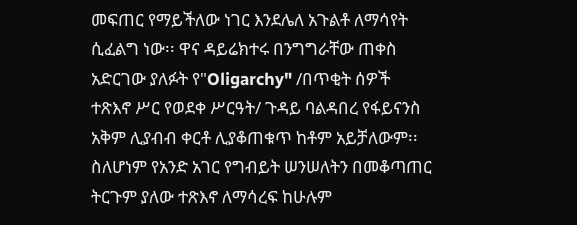መፍጠር የማይችለው ነገር እንደሌለ አጉልቶ ለማሳየት ሲፈልግ ነው፡፡ ዋና ዳይሬክተሩ በንግግራቸው ጠቀስ አድርገው ያለፉት የ"Oligarchy" /በጥቂት ሰዎች ተጽእኖ ሥር የወደቀ ሥርዓት/ ጉዳይ ባልዳበረ የፋይናንስ አቅም ሊያብብ ቀርቶ ሊያቆጠቁጥ ከቶም አይቻለውም፡፡ ስለሆነም የአንድ አገር የግብይት ሠንሠለትን በመቆጣጠር ትርጉም ያለው ተጽእኖ ለማሳረፍ ከሁሉም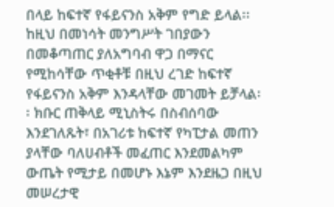በላይ ከፍተኛ የፋይናንስ አቅም የግድ ይላል፡፡
ከዚህ በመነሳት መንግሥት ገበያውን በመቆጣጠር ያለአግባብ ዋጋ በማናር የሚከሳቸው ጥቂቶቹ በዚህ ረገድ ከፍተኛ የፋይናንስ አቅም እንዳላቸው መገመት ይቻላል፡፡ ክቡር ጠቅላይ ሚኒስትሩ በስብሰባው እንደገለጹት፣ በአገሪቱ ከፍተኛ የካፒታል መጠን ያላቸው ባለሀብቶች መፈጠር እንደመልካም ውጤት የሚታይ በመሆኑ እኔም እንደዜጋ በዚህ መሠረታዊ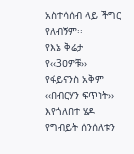አስተሳሰብ ላይ ችግር የለብኝም፡፡
የእኔ ቅሬታ የ‹‹3ዐዎቹ›› የፋይናንስ አቅም ‹‹በብርሃን ፍጥነት›› እየጎለበተ ሄዶ የግብይት ሰንሰለቱን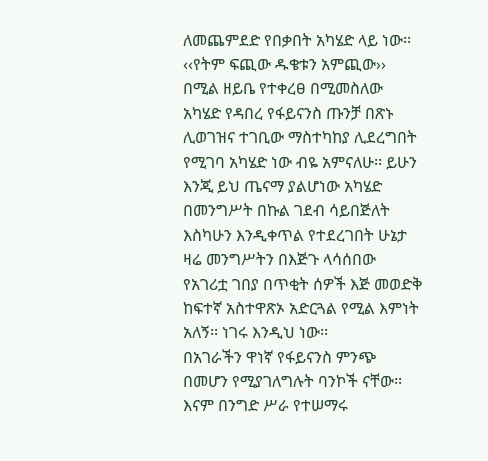ለመጨምደድ የበቃበት አካሄድ ላይ ነው፡፡ ‹‹የትም ፍጪው ዱቄቱን አምጪው›› በሚል ዘይቤ የተቀረፀ በሚመስለው አካሄድ የዳበረ የፋይናንስ ጡንቻ በጽኑ ሊወገዝና ተገቢው ማስተካከያ ሊደረግበት የሚገባ አካሄድ ነው ብዬ አምናለሁ፡፡ ይሁን እንጂ ይህ ጤናማ ያልሆነው አካሄድ በመንግሥት በኩል ገደብ ሳይበጅለት እስካሁን እንዲቀጥል የተደረገበት ሁኔታ ዛሬ መንግሥትን በእጅጉ ላሳሰበው የአገሪቷ ገበያ በጥቂት ሰዎች እጅ መወድቅ ከፍተኛ አስተዋጽኦ አድርጓል የሚል እምነት አለኝ፡፡ ነገሩ እንዲህ ነው፡፡
በአገራችን ዋነኛ የፋይናንስ ምንጭ በመሆን የሚያገለግሉት ባንኮች ናቸው፡፡ እናም በንግድ ሥራ የተሠማሩ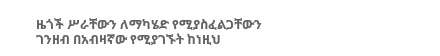ዜጎች ሥራቸውን ለማካሄድ የሚያስፈልጋቸውን ገንዘብ በአብዛኛው የሚያገኙት ከነዚህ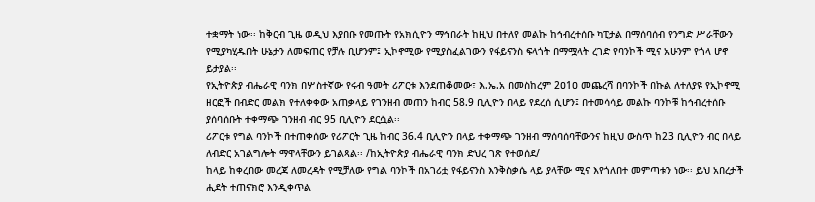ተቋማት ነው፡፡ ከቅርብ ጊዜ ወዲህ እያበቡ የመጡት የአክሲዮን ማኅበራት ከዚህ በተለየ መልኩ ከኅብረተሰቡ ካፒታል በማሰባሰብ የንግድ ሥራቸውን የሚያካሂዱበት ሁኔታን ለመፍጠር የቻሉ ቢሆንም፤ ኢኮኖሚው የሚያስፈልገውን የፋይናንስ ፍላጎት በማሟላት ረገድ የባንኮች ሚና አሁንም የጎላ ሆኖ ይታያል፡፡
የኢትዮጵያ ብሔራዊ ባንክ በሦስተኛው የሩብ ዓመት ሪፖርቱ እንደጠቆመው፣ እ.ኤ.አ በመስከረም 2ዐ1ዐ መጨረሻ በባንኮች በኩል ለተለያዩ የኢኮኖሚ ዘርፎች በብድር መልክ የተለቀቀው አጠቃላይ የገንዘብ መጠን ከብር 58.9 ቢሊዮን በላይ የደረሰ ሲሆን፤ በተመሳሳይ መልኩ ባንኮቹ ከኅብረተሰቡ ያሰባሰቡት ተቀማጭ ገንዘብ ብር 95 ቢሊዮን ደርሷል፡፡
ሪፖርቱ የግል ባንኮች በተጠቀሰው የሪፖርት ጊዜ ከብር 36.4 ቢሊዮን በላይ ተቀማጭ ገንዘብ ማሰባሰባቸውንና ከዚህ ውስጥ ከ23 ቢሊዮን ብር በላይ ለብድር አገልግሎት ማዋላቸውን ይገልጻል፡፡ /ከኢትዮጵያ ብሔራዊ ባንክ ድህረ ገጽ የተወሰደ/
ከላይ ከቀረበው መረጃ ለመረዳት የሚቻለው የግል ባንኮች በአገሪቷ የፋይናንስ እንቅስቃሴ ላይ ያላቸው ሚና እየጎለበተ መምጣቱን ነው፡፡ ይህ አበረታች ሒደት ተጠናክሮ እንዲቀጥል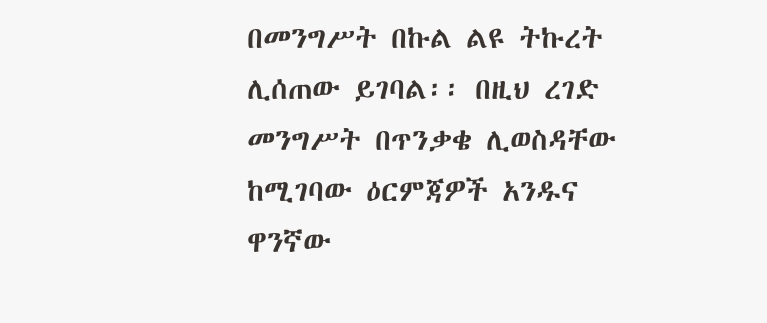በመንግሥት በኩል ልዩ ትኩረት ሊሰጠው ይገባል፡፡ በዚህ ረገድ መንግሥት በጥንቃቄ ሊወስዳቸው ከሚገባው ዕርምጃዎች አንዱና ዋንኛው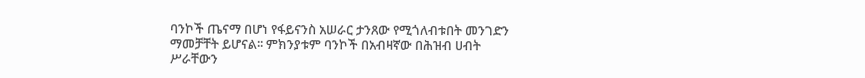ባንኮች ጤናማ በሆነ የፋይናንስ አሠራር ታንጸው የሚጎለብቱበት መንገድን ማመቻቸት ይሆናል፡፡ ምክንያቱም ባንኮች በአብዛኛው በሕዝብ ሀብት ሥራቸውን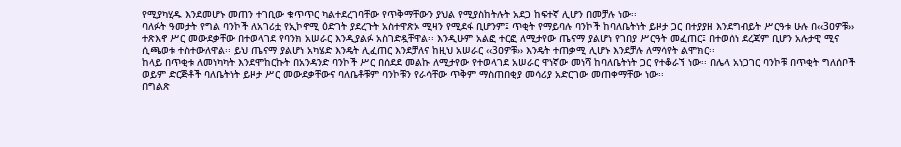የሚያካሂዱ እንደመሆኑ መጠን ተገቢው ቁጥጥር ካልተደረገባቸው የጥቅማቸውን ያህል የሚያስከትሉት አደጋ ከፍተኛ ሊሆን በመቻሉ ነው፡፡
ባለፉት ዓመታት የግል ባንኮች ለአገሪቷ የኢኮኖሚ ዕድገት ያደረጉት አስተዋጽኦ ሚዛን የሚደፋ ቢሆንም፤ ጥቂት የማይባሉ ባንኮች ከባለቤትነት ይዞታ ጋር በተያያዘ እንደግብይት ሥርዓቱ ሁሉ በ‹‹3ዐዎቹ›› ተጽእኖ ሥር መውደቃቸው በተወላገደ የባንክ አሠራር እንዲያልፉ አስገድዷቸዋል፡፡ እንዲሁም አልፎ ተርፎ ለሚታየው ጤናማ ያልሆነ የገበያ ሥርዓት መፈጠር፤ በተወሰነ ደረጃም ቢሆን አሉታዊ ሚና ሲጫወቱ ተስተውለዋል፡፡ ይህ ጤናማ ያልሆነ አካሄድ እንዴት ሊፈጠር እንደቻለና ከዚህ አሠራር ‹‹3ዐዎቹ›› እንዴት ተጠቃሚ ሊሆኑ እንደቻሉ ለማሳየት ልሞክር፡፡
ከላይ በጥቂቱ ለመነካካት እንደሞከርኩት በአንዳንድ ባንኮች ሥር በሰደደ መልኩ ለሚታየው የተወላገደ አሠራር ዋነኛው መነሻ ከባለቤትነት ጋር የተቆራኘ ነው፡፡ በሌላ አነጋገር ባንኮቹ በጥቂት ግለሰቦች ወይም ድርጅቶች ባለቤትነት ይዞታ ሥር መውደቃቸውና ባለቤቶቹም ባንኮቹን የራሳቸው ጥቅም ማስጠበቂያ መሳሪያ አድርገው መጠቀማቸው ነው፡፡
በግልጽ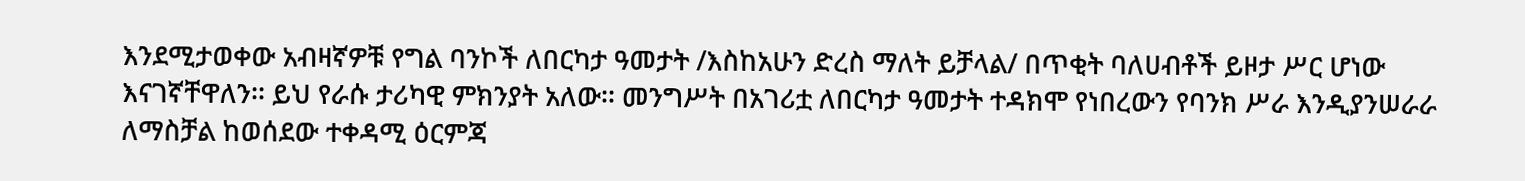እንደሚታወቀው አብዛኛዎቹ የግል ባንኮች ለበርካታ ዓመታት /እስከአሁን ድረስ ማለት ይቻላል/ በጥቂት ባለሀብቶች ይዞታ ሥር ሆነው እናገኛቸዋለን፡፡ ይህ የራሱ ታሪካዊ ምክንያት አለው፡፡ መንግሥት በአገሪቷ ለበርካታ ዓመታት ተዳክሞ የነበረውን የባንክ ሥራ እንዲያንሠራራ ለማስቻል ከወሰደው ተቀዳሚ ዕርምጃ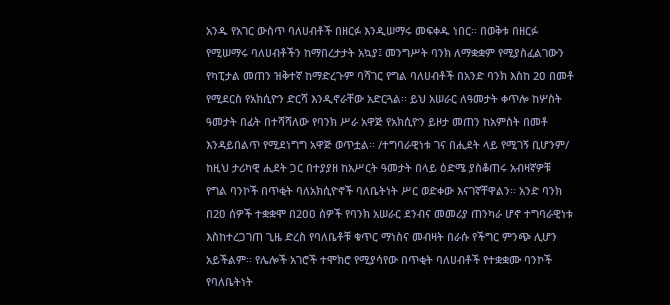አንዱ የአገር ውስጥ ባለሀብቶች በዘርፉ እንዲሠማሩ መፍቀዱ ነበር፡፡ በወቅቱ በዘርፉ የሚሠማሩ ባለሀብቶችን ከማበረታታት አኳያ፤ መንግሥት ባንክ ለማቋቋም የሚያስፈልገውን የካፒታል መጠን ዝቅተኛ ከማድረጉም ባሻገር የግል ባለሀብቶች በአንድ ባንክ እስከ 2ዐ በመቶ የሚደርስ የአክሲዮን ድርሻ እንዲኖራቸው አድርጓል፡፡ ይህ አሠራር ለዓመታት ቀጥሎ ከሦስት ዓመታት በፊት በተሻሻለው የባንክ ሥራ አዋጅ የአክሲዮን ይዞታ መጠን ከአምስት በመቶ እንዳይበልጥ የሚደነግግ አዋጅ ወጥቷል፡፡ /ተግባራዊነቱ ገና በሒደት ላይ የሚገኝ ቢሆንም/
ከዚህ ታሪካዊ ሒደት ጋር በተያያዘ ከአሥርት ዓመታት በላይ ዕድሜ ያስቆጠሩ አብዛኛዎቹ የግል ባንኮች በጥቂት ባለአክሲዮኖች ባለቤትነት ሥር ወድቀው እናገኛቸዋልን፡፡ አንድ ባንክ በ2ዐ ሰዎች ተቋቋሞ በ2ዐዐ ሰዎች የባንክ አሠራር ደንብና መመሪያ ጠንካራ ሆኖ ተግባራዊነቱ እስከተረጋገጠ ጊዜ ድረስ የባለቤቶቹ ቁጥር ማነስና መብዛት በራሱ የችግር ምንጭ ሊሆን አይችልም፡፡ የሌሎች አገሮች ተሞክሮ የሚያሳየው በጥቂት ባለሀብቶች የተቋቋሙ ባንኮች የባለቤትነት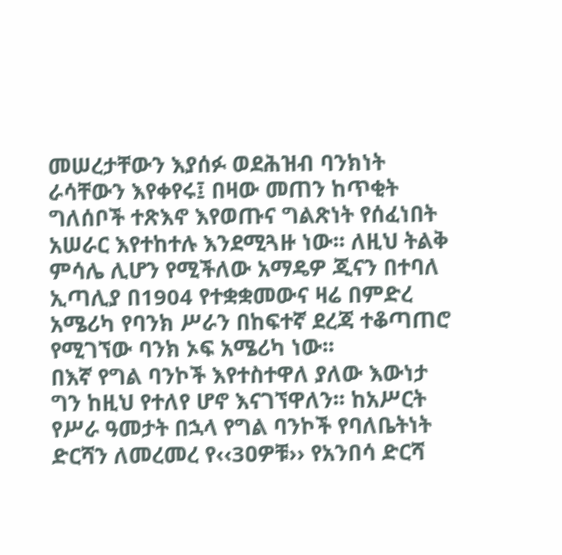መሠረታቸውን እያሰፉ ወደሕዝብ ባንክነት ራሳቸውን እየቀየሩ፤ በዛው መጠን ከጥቂት ግለሰቦች ተጽእኖ እየወጡና ግልጽነት የሰፈነበት አሠራር እየተከተሉ እንደሚጓዙ ነው፡፡ ለዚህ ትልቅ ምሳሌ ሊሆን የሚችለው አማዴዎ ጂናን በተባለ ኢጣሊያ በ1904 የተቋቋመውና ዛሬ በምድረ አሜሪካ የባንክ ሥራን በከፍተኛ ደረጃ ተቆጣጠሮ የሚገኘው ባንክ ኦፍ አሜሪካ ነው፡፡
በእኛ የግል ባንኮች እየተስተዋለ ያለው እውነታ ግን ከዚህ የተለየ ሆኖ እናገኘዋለን፡፡ ከአሥርት የሥራ ዓመታት በኋላ የግል ባንኮች የባለቤትነት ድርሻን ለመረመረ የ‹‹3ዐዎቹ›› የአንበሳ ድርሻ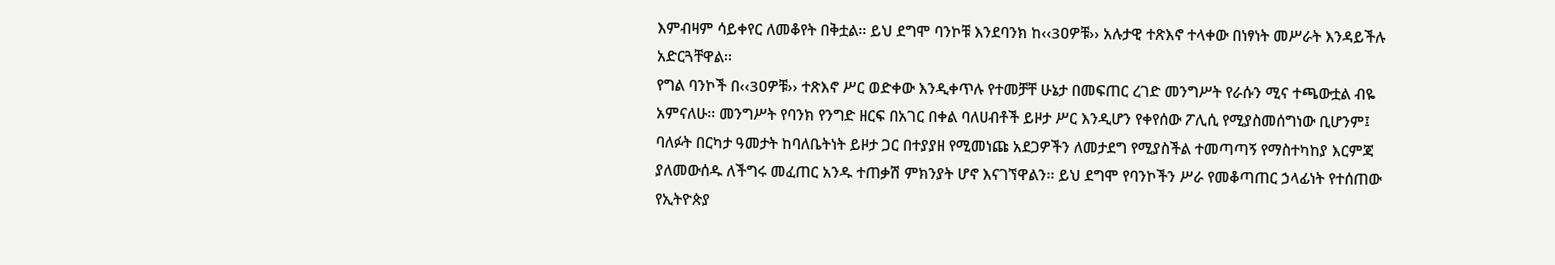እምብዛም ሳይቀየር ለመቆየት በቅቷል፡፡ ይህ ደግሞ ባንኮቹ እንደባንክ ከ‹‹3ዐዎቹ›› አሉታዊ ተጽእኖ ተላቀው በነፃነት መሥራት እንዳይችሉ አድርጓቸዋል፡፡
የግል ባንኮች በ‹‹3ዐዎቹ›› ተጽእኖ ሥር ወድቀው እንዲቀጥሉ የተመቻቸ ሁኔታ በመፍጠር ረገድ መንግሥት የራሱን ሚና ተጫውቷል ብዬ አምናለሁ፡፡ መንግሥት የባንክ የንግድ ዘርፍ በአገር በቀል ባለሀብቶች ይዞታ ሥር እንዲሆን የቀየሰው ፖሊሲ የሚያስመሰግነው ቢሆንም፤ ባለፉት በርካታ ዓመታት ከባለቤትነት ይዞታ ጋር በተያያዘ የሚመነጩ አደጋዎችን ለመታደግ የሚያስችል ተመጣጣኝ የማስተካከያ እርምጃ ያለመውሰዱ ለችግሩ መፈጠር አንዱ ተጠቃሽ ምክንያት ሆኖ እናገኘዋልን፡፡ ይህ ደግሞ የባንኮችን ሥራ የመቆጣጠር ኃላፊነት የተሰጠው የኢትዮጵያ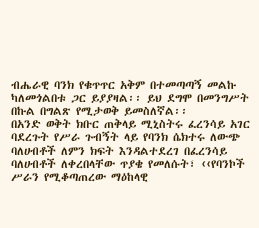ብሔራዊ ባንክ የቁጥጥር አቅም በተመጣጣኝ መልኩ ካለመጎልበቱ ጋር ይያያዛል፡፡ ይህ ደግሞ በመንግሥት በኩል በግልጽ የሚታወቅ ይመስለኛል፡፡
በአንድ ወቅት ክቡር ጠቅላይ ሚኒስትሩ ፈረንሳይ አገር ባደረጉት የሥራ ጉብኝት ላይ የባንክ ሴክተሩ ለውጭ ባለሀብቶች ለምን ክፍት እንዳልተደረገ በፈረንሳይ ባለሀብቶች ለቀረበላቸው ጥያቄ የመለሱት፣ ‹‹የባንኮች ሥራን የሚቆጣጠረው ማዕከላዊ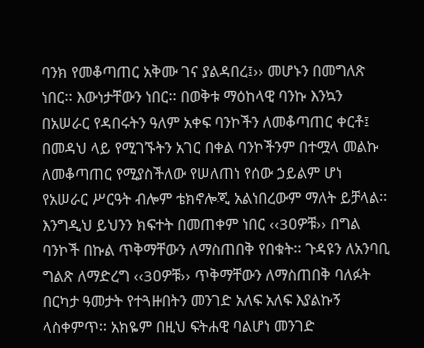ባንክ የመቆጣጠር አቅሙ ገና ያልዳበረ፤›› መሆኑን በመግለጽ ነበር፡፡ እውነታቸውን ነበር፡፡ በወቅቱ ማዕከላዊ ባንኩ እንኳን በአሠራር የዳበሩትን ዓለም አቀፍ ባንኮችን ለመቆጣጠር ቀርቶ፤ በመዳህ ላይ የሚገኙትን አገር በቀል ባንኮችንም በተሟላ መልኩ ለመቆጣጠር የሚያስችለው የሠለጠነ የሰው ኃይልም ሆነ የአሠራር ሥርዓት ብሎም ቴክኖሎጂ አልነበረውም ማለት ይቻላል፡፡
እንግዲህ ይህንን ክፍተት በመጠቀም ነበር ‹‹3ዐዎቹ›› በግል ባንኮች በኩል ጥቅማቸውን ለማስጠበቅ የበቁት፡፡ ጉዳዩን ለአንባቢ ግልጽ ለማድረግ ‹‹3ዐዎቹ›› ጥቅማቸውን ለማስጠበቅ ባለፉት በርካታ ዓመታት የተጓዙበትን መንገድ አለፍ አለፍ እያልኩኝ ላስቀምጥ፡፡ አክዬም በዚህ ፍትሐዊ ባልሆነ መንገድ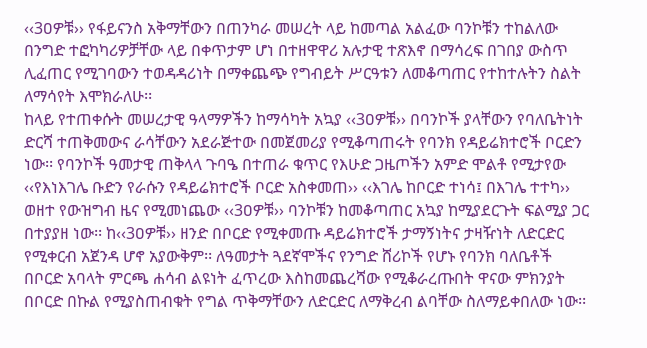‹‹3ዐዎቹ›› የፋይናንስ አቅማቸውን በጠንካራ መሠረት ላይ ከመጣል አልፈው ባንኮቹን ተከልለው በንግድ ተፎካካሪዎቻቸው ላይ በቀጥታም ሆነ በተዘዋዋሪ አሉታዊ ተጽእኖ በማሳረፍ በገበያ ውስጥ ሊፈጠር የሚገባውን ተወዳዳሪነት በማቀጨጭ የግብይት ሥርዓቱን ለመቆጣጠር የተከተሉትን ስልት ለማሳየት እሞክራለሁ፡፡
ከላይ የተጠቀሱት መሠረታዊ ዓላማዎችን ከማሳካት አኳያ ‹‹3ዐዎቹ›› በባንኮች ያላቸውን የባለቤትነት ድርሻ ተጠቅመውና ራሳቸውን አደራጅተው በመጀመሪያ የሚቆጣጠሩት የባንክ የዳይሬክተሮች ቦርድን ነው፡፡ የባንኮች ዓመታዊ ጠቅላላ ጉባዔ በተጠራ ቁጥር የእሁድ ጋዜጦችን አምድ ሞልቶ የሚታየው ‹‹የእነእገሌ ቡድን የራሱን የዳይሬክተሮች ቦርድ አስቀመጠ›› ‹‹እገሌ ከቦርድ ተነሳ፤ በእገሌ ተተካ›› ወዘተ የውዝግብ ዜና የሚመነጨው ‹‹3ዐዎቹ›› ባንኮቹን ከመቆጣጠር አኳያ ከሚያደርጉት ፍልሚያ ጋር በተያያዘ ነው፡፡ ከ‹‹3ዐዎቹ›› ዘንድ በቦርድ የሚቀመጡ ዳይሬክተሮች ታማኝነትና ታዛዥነት ለድርድር የሚቀርብ አጀንዳ ሆኖ አያውቅም፡፡ ለዓመታት ጓደኛሞችና የንግድ ሸሪኮች የሆኑ የባንክ ባለቤቶች በቦርድ አባላት ምርጫ ሐሳብ ልዩነት ፈጥረው እስከመጨረሻው የሚቆራረጡበት ዋናው ምክንያት በቦርድ በኩል የሚያስጠብቁት የግል ጥቅማቸውን ለድርድር ለማቅረብ ልባቸው ስለማይቀበለው ነው፡፡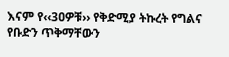እናም የ‹‹3ዐዎቹ›› የቅድሚያ ትኩረት የግልና የቡድን ጥቅማቸውን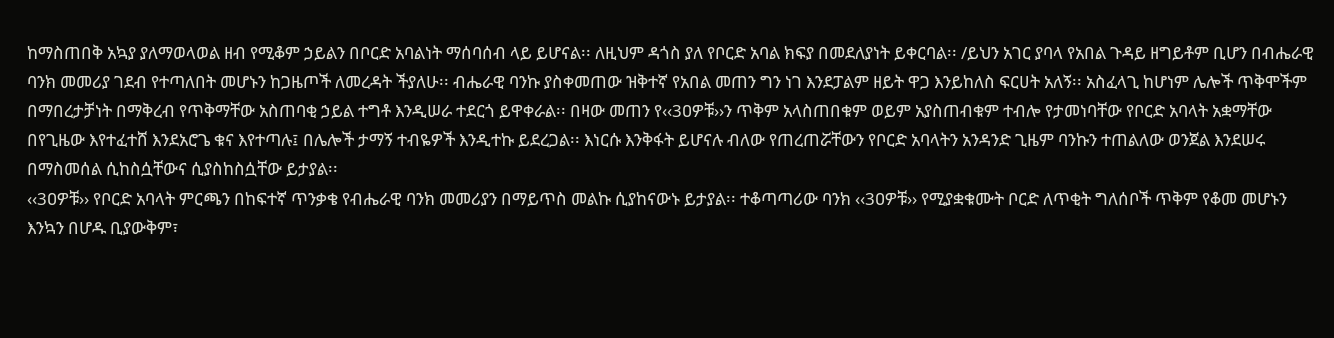ከማስጠበቅ አኳያ ያለማወላወል ዘብ የሚቆም ኃይልን በቦርድ አባልነት ማሰባሰብ ላይ ይሆናል፡፡ ለዚህም ዳጎስ ያለ የቦርድ አባል ክፍያ በመደለያነት ይቀርባል፡፡ /ይህን አገር ያባላ የአበል ጉዳይ ዘግይቶም ቢሆን በብሔራዊ ባንክ መመሪያ ገደብ የተጣለበት መሆኑን ከጋዜጦች ለመረዳት ችያለሁ፡፡ ብሔራዊ ባንኩ ያስቀመጠው ዝቅተኛ የአበል መጠን ግን ነገ እንደፓልም ዘይት ዋጋ እንይከለስ ፍርሀት አለኝ፡፡ አስፈላጊ ከሆነም ሌሎች ጥቅሞችም በማበረታቻነት በማቅረብ የጥቅማቸው አስጠባቂ ኃይል ተግቶ እንዲሠራ ተደርጎ ይዋቀራል፡፡ በዛው መጠን የ‹‹3ዐዎቹ››ን ጥቅም አላስጠበቁም ወይም አያስጠብቁም ተብሎ የታመነባቸው የቦርድ አባላት አቋማቸው በየጊዜው እየተፈተሸ እንደአሮጌ ቁና እየተጣሉ፤ በሌሎች ታማኝ ተብዬዎች እንዲተኩ ይደረጋል፡፡ እነርሱ እንቅፋት ይሆናሉ ብለው የጠረጠሯቸውን የቦርድ አባላትን አንዳንድ ጊዜም ባንኩን ተጠልለው ወንጀል እንደሠሩ በማስመሰል ሲከስሷቸውና ሲያስከስሷቸው ይታያል፡፡
‹‹3ዐዎቹ›› የቦርድ አባላት ምርጫን በከፍተኛ ጥንቃቄ የብሔራዊ ባንክ መመሪያን በማይጥስ መልኩ ሲያከናውኑ ይታያል፡፡ ተቆጣጣሪው ባንክ ‹‹3ዐዎቹ›› የሚያቋቁሙት ቦርድ ለጥቂት ግለሰቦች ጥቅም የቆመ መሆኑን እንኳን በሆዱ ቢያውቅም፣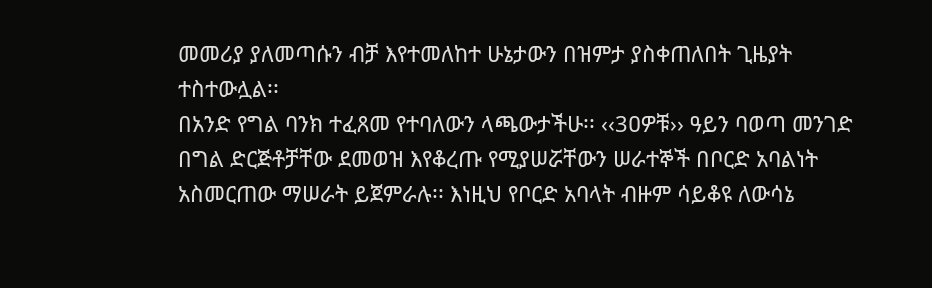መመሪያ ያለመጣሱን ብቻ እየተመለከተ ሁኔታውን በዝምታ ያስቀጠለበት ጊዜያት ተስተውሏል፡፡
በአንድ የግል ባንክ ተፈጸመ የተባለውን ላጫውታችሁ፡፡ ‹‹3ዐዎቹ›› ዓይን ባወጣ መንገድ በግል ድርጅቶቻቸው ደመወዝ እየቆረጡ የሚያሠሯቸውን ሠራተኞች በቦርድ አባልነት አስመርጠው ማሠራት ይጀምራሉ፡፡ እነዚህ የቦርድ አባላት ብዙም ሳይቆዩ ለውሳኔ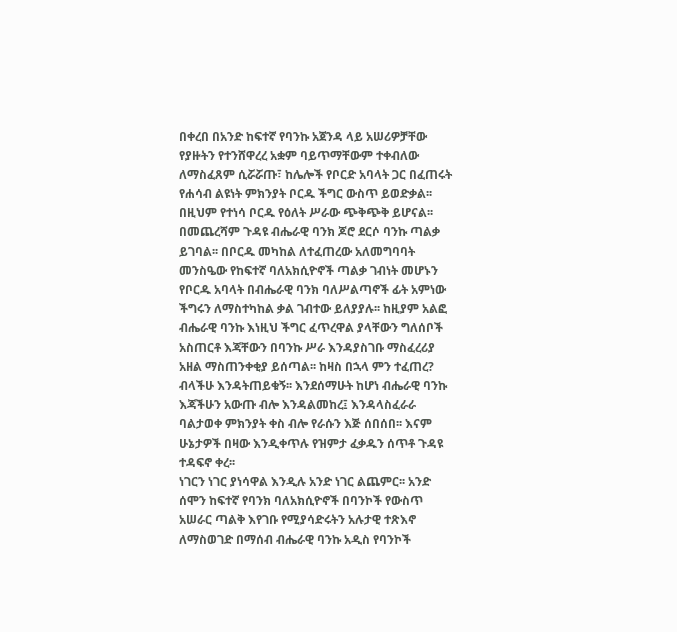በቀረበ በአንድ ከፍተኛ የባንኩ አጀንዳ ላይ አሠሪዎቻቸው የያዙትን የተንሸዋረረ አቋም ባይጥማቸውም ተቀብለው ለማስፈጸም ሲሯሯጡ፣ ከሌሎች የቦርድ አባላት ጋር በፈጠሩት የሐሳብ ልዩነት ምክንያት ቦርዱ ችግር ውስጥ ይወድቃል፡፡ በዚህም የተነሳ ቦርዱ የዕለት ሥራው ጭቅጭቅ ይሆናል፡፡ በመጨረሻም ጉዳዩ ብሔራዊ ባንክ ጆሮ ደርሶ ባንኩ ጣልቃ ይገባል፡፡ በቦርዱ መካከል ለተፈጠረው አለመግባባት መንስዔው የከፍተኛ ባለአክሲዮኖች ጣልቃ ገብነት መሆኑን የቦርዱ አባላት በብሔራዊ ባንክ ባለሥልጣኖች ፊት አምነው ችግሩን ለማስተካከል ቃል ገብተው ይለያያሉ፡፡ ከዚያም አልፎ ብሔራዊ ባንኩ እነዚህ ችግር ፈጥረዋል ያላቸውን ግለሰቦች አስጠርቶ እጃቸውን በባንኩ ሥራ እንዳያስገቡ ማስፈረሪያ አዘል ማስጠንቀቂያ ይሰጣል፡፡ ከዛስ በኋላ ምን ተፈጠረ? ብላችሁ እንዳትጠይቁኝ፡፡ እንደሰማሁት ከሆነ ብሔራዊ ባንኩ እጃችሁን አውጡ ብሎ እንዳልመከረ፤ እንዳላስፈራራ ባልታወቀ ምክንያት ቀስ ብሎ የራሱን እጅ ሰበሰበ፡፡ እናም ሁኔታዎች በዛው እንዲቀጥሉ የዝምታ ፈቃዱን ሰጥቶ ጉዳዩ ተዳፍኖ ቀረ፡፡
ነገርን ነገር ያነሳዋል እንዲሉ አንድ ነገር ልጨምር፡፡ አንድ ሰሞን ከፍተኛ የባንክ ባለአክሲዮኖች በባንኮች የውስጥ አሠራር ጣልቅ እየገቡ የሚያሳድሩትን አሉታዊ ተጽእኖ ለማስወገድ በማሰብ ብሔራዊ ባንኩ አዲስ የባንኮች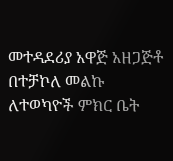መተዳደሪያ አዋጅ አዘጋጅቶ በተቻኮለ መልኩ ለተወካዮች ምክር ቤት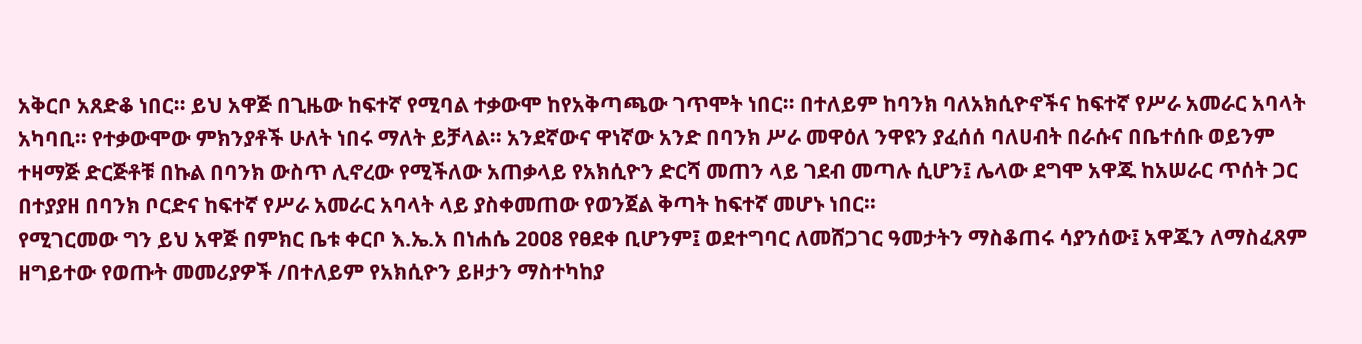አቅርቦ አጸድቆ ነበር፡፡ ይህ አዋጅ በጊዜው ከፍተኛ የሚባል ተቃውሞ ከየአቅጣጫው ገጥሞት ነበር፡፡ በተለይም ከባንክ ባለአክሲዮኖችና ከፍተኛ የሥራ አመራር አባላት አካባቢ፡፡ የተቃውሞው ምክንያቶች ሁለት ነበሩ ማለት ይቻላል፡፡ አንደኛውና ዋነኛው አንድ በባንክ ሥራ መዋዕለ ንዋዩን ያፈሰሰ ባለሀብት በራሱና በቤተሰቡ ወይንም ተዛማጅ ድርጅቶቹ በኩል በባንክ ውስጥ ሊኖረው የሚችለው አጠቃላይ የአክሲዮን ድርሻ መጠን ላይ ገደብ መጣሉ ሲሆን፤ ሌላው ደግሞ አዋጁ ከአሠራር ጥሰት ጋር በተያያዘ በባንክ ቦርድና ከፍተኛ የሥራ አመራር አባላት ላይ ያስቀመጠው የወንጀል ቅጣት ከፍተኛ መሆኑ ነበር፡፡
የሚገርመው ግን ይህ አዋጅ በምክር ቤቱ ቀርቦ እ.ኤ.አ በነሐሴ 2ዐዐ8 የፀደቀ ቢሆንም፤ ወደተግባር ለመሸጋገር ዓመታትን ማስቆጠሩ ሳያንሰው፤ አዋጁን ለማስፈጸም ዘግይተው የወጡት መመሪያዎች /በተለይም የአክሲዮን ይዞታን ማስተካከያ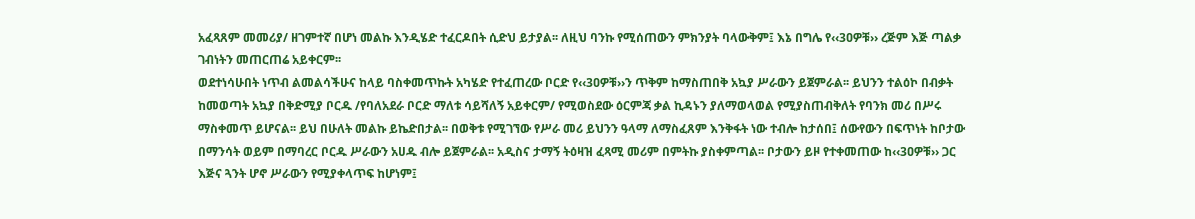አፈጻጸም መመሪያ/ ዘገምተኛ በሆነ መልኩ እንዲሄድ ተፈርዶበት ሲድህ ይታያል፡፡ ለዚህ ባንኩ የሚሰጠውን ምክንያት ባላውቅም፤ እኔ በግሌ የ‹‹3ዐዎቹ›› ረጅም እጅ ጣልቃ ገብነትን መጠርጠሬ አይቀርም፡፡
ወደተነሳሁበት ነጥብ ልመልሳችሁና ከላይ ባስቀመጥኩት አካሄድ የተፈጠረው ቦርድ የ‹‹3ዐዎቹ››ን ጥቅም ከማስጠበቅ አኳያ ሥራውን ይጀምራል፡፡ ይህንን ተልዕኮ በብቃት ከመወጣት አኳያ በቅድሚያ ቦርዱ /የባለአደራ ቦርድ ማለቱ ሳይሻለኝ አይቀርም/ የሚወስደው ዕርምጃ ቃል ኪዳኑን ያለማወላወል የሚያስጠብቅለት የባንክ መሪ በሥሩ ማስቀመጥ ይሆናል፡፡ ይህ በሁለት መልኩ ይኬድበታል፡፡ በወቅቱ የሚገኘው የሥራ መሪ ይህንን ዓላማ ለማስፈጸም እንቅፋት ነው ተብሎ ከታሰበ፤ ሰውየውን በፍጥነት ከቦታው በማንሳት ወይም በማባረር ቦርዱ ሥራውን አሀዱ ብሎ ይጀምራል፡፡ አዲስና ታማኝ ትዕዛዝ ፈጻሚ መሪም በምትኩ ያስቀምጣል፡፡ ቦታውን ይዞ የተቀመጠው ከ‹‹3ዐዎቹ›› ጋር እጅና ጓንት ሆኖ ሥራውን የሚያቀላጥፍ ከሆነም፤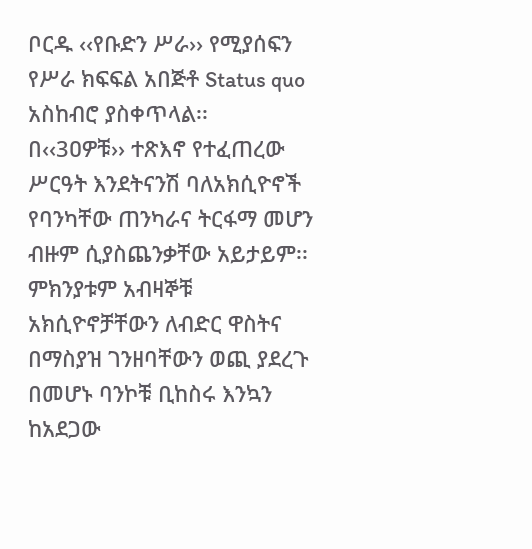ቦርዱ ‹‹የቡድን ሥራ›› የሚያሰፍን የሥራ ክፍፍል አበጅቶ Status quo አስከብሮ ያስቀጥላል፡፡
በ‹‹3ዐዎቹ›› ተጽእኖ የተፈጠረው ሥርዓት እንደትናንሽ ባለአክሲዮኖች የባንካቸው ጠንካራና ትርፋማ መሆን ብዙም ሲያስጨንቃቸው አይታይም፡፡ ምክንያቱም አብዛኞቹ አክሲዮኖቻቸውን ለብድር ዋስትና በማስያዝ ገንዘባቸውን ወጪ ያደረጉ በመሆኑ ባንኮቹ ቢከስሩ እንኳን ከአደጋው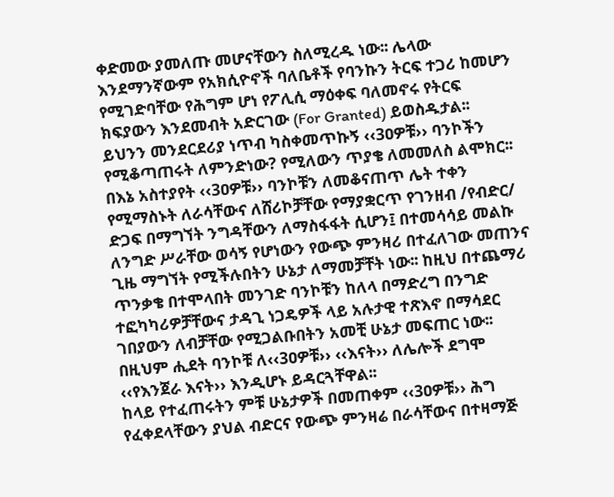ቀድመው ያመለጡ መሆናቸውን ስለሚረዱ ነው፡፡ ሌላው እንደማንኛውም የአክሲዮኖች ባለቤቶች የባንኩን ትርፍ ተጋሪ ከመሆን የሚገድባቸው የሕግም ሆነ የፖሊሲ ማዕቀፍ ባለመኖሩ የትርፍ ክፍያውን እንደመብት አድርገው (For Granted) ይወስዱታል፡፡
ይህንን መንደርደሪያ ነጥብ ካስቀመጥኩኝ ‹‹3ዐዎቹ›› ባንኮችን የሚቆጣጠሩት ለምንድነው? የሚለውን ጥያቄ ለመመለስ ልሞክር፡፡ በእኔ አስተያየት ‹‹3ዐዎቹ›› ባንኮቹን ለመቆናጠጥ ሌት ተቀን የሚማስኑት ለራሳቸውና ለሸሪኮቻቸው የማያቋርጥ የገንዘብ /የብድር/ ድጋፍ በማግኘት ንግዳቸውን ለማስፋፋት ሲሆን፤ በተመሳሳይ መልኩ ለንግድ ሥራቸው ወሳኝ የሆነውን የውጭ ምንዛሪ በተፈለገው መጠንና ጊዜ ማግኘት የሚችሉበትን ሁኔታ ለማመቻቸት ነው፡፡ ከዚህ በተጨማሪ ጥንቃቄ በተሞላበት መንገድ ባንኮቹን ከለላ በማድረግ በንግድ ተፎካካሪዎቻቸውና ታዳጊ ነጋዴዎች ላይ አሉታዊ ተጽእኖ በማሳደር ገበያውን ለብቻቸው የሚጋልቡበትን አመቺ ሁኔታ መፍጠር ነው፡፡ በዚህም ሒደት ባንኮቹ ለ‹‹3ዐዎቹ›› ‹‹እናት›› ለሌሎች ደግሞ ‹‹የእንጀራ እናት›› እንዲሆኑ ይዳርጓቸዋል፡፡
ከላይ የተፈጠሩትን ምቹ ሁኔታዎች በመጠቀም ‹‹3ዐዎቹ›› ሕግ የፈቀደላቸውን ያህል ብድርና የውጭ ምንዛሬ በራሳቸውና በተዛማጅ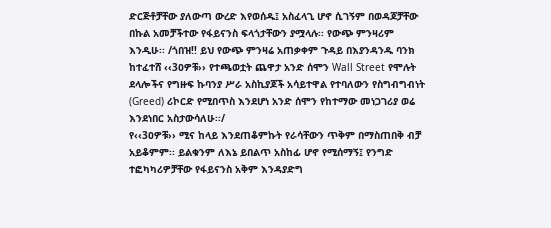ድርጅቶቻቸው ያለውጣ ውረድ እየወሰዱ፤ አስፈላጊ ሆኖ ሲገኝም በወዳጆቻቸው በኩል አመቻችተው የፋይናንስ ፍላጎታቸውን ያሟላሉ፡፡ የውጭ ምንዛሪም እንዲሁ፡፡ /ጎበዝ!! ይህ የውጭ ምንዛሬ አጠቃቀም ጉዳይ በእያንዳንዱ ባንክ ከተፈተሸ ‹‹3ዐዎቹ›› የተጫወቷት ጨዋታ አንድ ሰሞን Wall Street የሞሉት ደላሎችና የግዙፍ ኩባንያ ሥራ አስኪያጆች አሳይተዋል የተባለውን የስግብግብነት (Greed) ሪኮርድ የሚበጥስ እንደሆነ አንድ ሰሞን የከተማው መነጋገሪያ ወሬ እንደነበር አስታውሳለሁ፡፡/
የ‹‹3ዐዎቹ›› ሚና ከላይ እንደጠቆምኩት የራሳቸውን ጥቅም በማስጠበቅ ብቻ አይቆምም፡፡ ይልቁንም ለእኔ ይበልጥ አስከፊ ሆኖ የሚሰማኝ፤ የንግድ ተፎካካሪዎቻቸው የፋይናንስ አቅም እንዳያድግ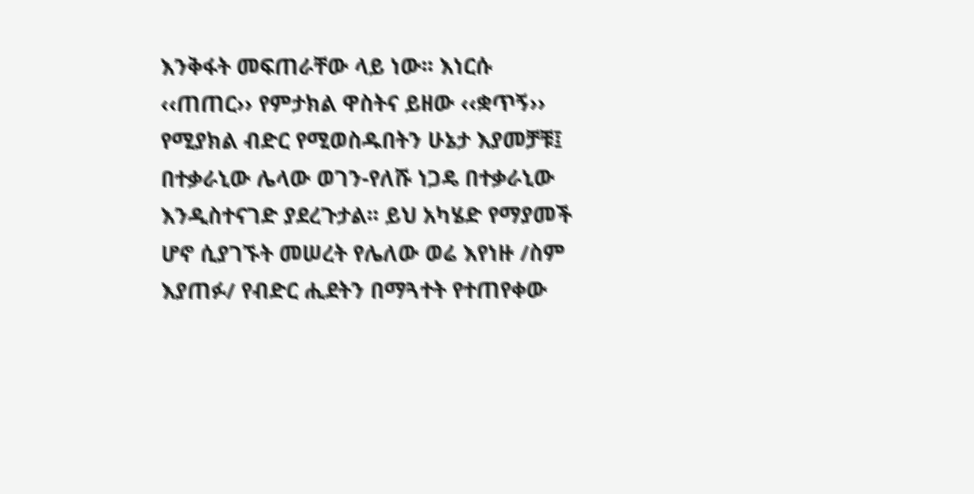እንቅፋት መፍጠራቸው ላይ ነው፡፡ እነርሱ ‹‹ጠጠር›› የምታክል ዋስትና ይዘው ‹‹ቋጥኝ›› የሚያክል ብድር የሚወስዱበትን ሁኔታ እያመቻቹ፤ በተቃራኒው ሌላው ወገን-የለሹ ነጋዴ በተቃራኒው እንዲስተናገድ ያደረጉታል፡፡ ይህ አካሄድ የማያመች ሆኖ ሲያገኙት መሠረት የሌለው ወሬ እየነዙ /ስም እያጠፉ/ የብድር ሒደትን በማጓተት የተጠየቀው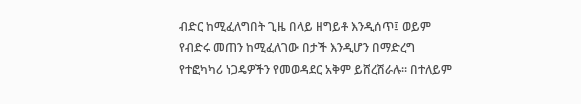ብድር ከሚፈለግበት ጊዜ በላይ ዘግይቶ እንዲሰጥ፤ ወይም የብድሩ መጠን ከሚፈለገው በታች እንዲሆን በማድረግ የተፎካካሪ ነጋዴዎችን የመወዳደር አቅም ይሸረሽራሉ፡፡ በተለይም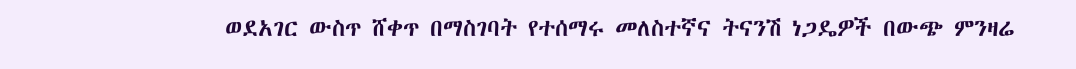ወደአገር ውስጥ ሸቀጥ በማስገባት የተሰማሩ መለስተኛና ትናንሽ ነጋዴዎች በውጭ ምንዛሬ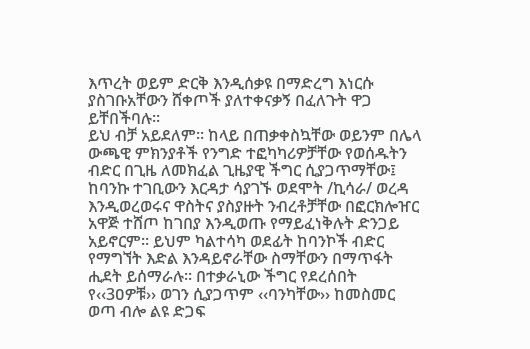እጥረት ወይም ድርቅ እንዲሰቃዩ በማድረግ እነርሱ ያስገቡአቸውን ሸቀጦች ያለተቀናቃኝ በፈለጉት ዋጋ ይቸበችባሉ፡፡
ይህ ብቻ አይደለም፡፡ ከላይ በጠቃቀስኳቸው ወይንም በሌላ ውጫዊ ምክንያቶች የንግድ ተፎካካሪዎቻቸው የወሰዱትን ብድር በጊዜ ለመክፈል ጊዜያዊ ችግር ሲያጋጥማቸው፤ ከባንኩ ተገቢውን እርዳታ ሳያገኙ ወደሞት /ኪሳራ/ ወረዳ እንዲወረወሩና ዋስትና ያስያዙት ንብረቶቻቸው በፎርክሎዠር አዋጅ ተሸጦ ከገበያ እንዲወጡ የማይፈነቅሉት ድንጋይ አይኖርም፡፡ ይህም ካልተሳካ ወደፊት ከባንኮች ብድር የማግኘት እድል እንዳይኖራቸው ስማቸውን በማጥፋት ሒደት ይሰማራሉ፡፡ በተቃራኒው ችግር የደረሰበት የ‹‹3ዐዎቹ›› ወገን ሲያጋጥም ‹‹ባንካቸው›› ከመስመር ወጣ ብሎ ልዩ ድጋፍ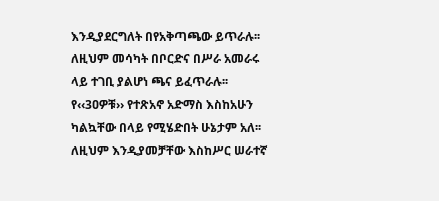እንዲያደርግለት በየአቅጣጫው ይጥራሉ፡፡ ለዚህም መሳካት በቦርድና በሥራ አመራሩ ላይ ተገቢ ያልሆነ ጫና ይፈጥራሉ፡፡
የ‹‹3ዐዎቹ›› የተጽአኖ አድማስ እስከአሁን ካልኳቸው በላይ የሚሄድበት ሁኔታም አለ፡፡ ለዚህም እንዲያመቻቸው እስከሥር ሠራተኛ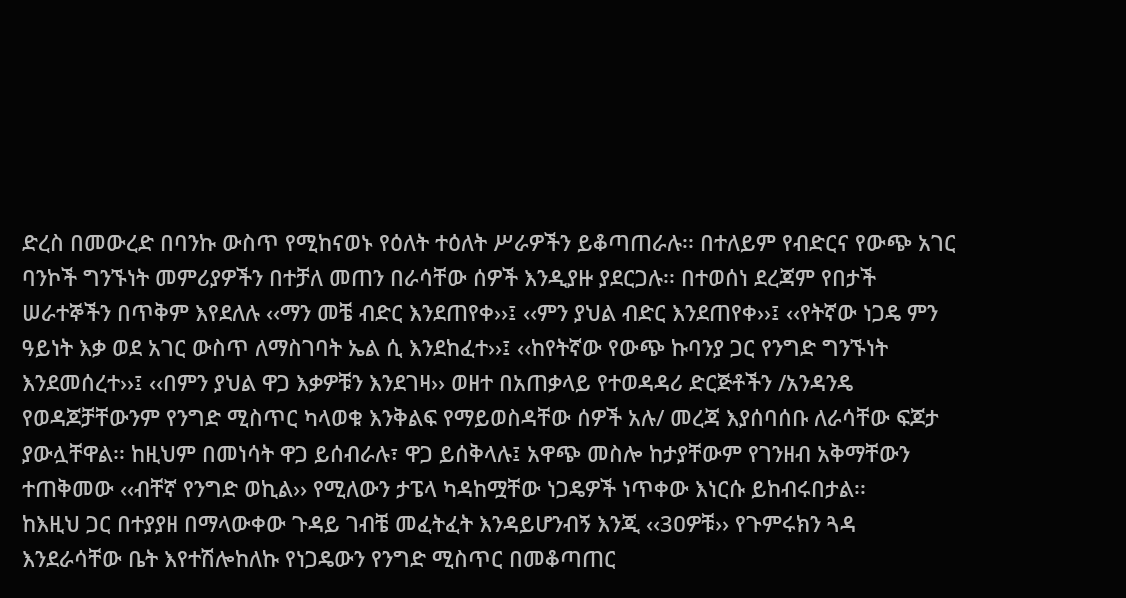ድረስ በመውረድ በባንኩ ውስጥ የሚከናወኑ የዕለት ተዕለት ሥራዎችን ይቆጣጠራሉ፡፡ በተለይም የብድርና የውጭ አገር ባንኮች ግንኙነት መምሪያዎችን በተቻለ መጠን በራሳቸው ሰዎች እንዲያዙ ያደርጋሉ፡፡ በተወሰነ ደረጃም የበታች ሠራተኞችን በጥቅም እየደለሉ ‹‹ማን መቼ ብድር እንደጠየቀ››፤ ‹‹ምን ያህል ብድር እንደጠየቀ››፤ ‹‹የትኛው ነጋዴ ምን ዓይነት እቃ ወደ አገር ውስጥ ለማስገባት ኤል ሲ እንደከፈተ››፤ ‹‹ከየትኛው የውጭ ኩባንያ ጋር የንግድ ግንኙነት እንደመሰረተ››፤ ‹‹በምን ያህል ዋጋ እቃዎቹን እንደገዛ›› ወዘተ በአጠቃላይ የተወዳዳሪ ድርጅቶችን /አንዳንዴ የወዳጆቻቸውንም የንግድ ሚስጥር ካላወቁ እንቅልፍ የማይወስዳቸው ሰዎች አሉ/ መረጃ እያሰባሰቡ ለራሳቸው ፍጆታ ያውሏቸዋል፡፡ ከዚህም በመነሳት ዋጋ ይሰብራሉ፣ ዋጋ ይሰቅላሉ፤ አዋጭ መስሎ ከታያቸውም የገንዘብ አቅማቸውን ተጠቅመው ‹‹ብቸኛ የንግድ ወኪል›› የሚለውን ታፔላ ካዳከሟቸው ነጋዴዎች ነጥቀው እነርሱ ይከብሩበታል፡፡
ከእዚህ ጋር በተያያዘ በማላውቀው ጉዳይ ገብቼ መፈትፈት እንዳይሆንብኝ እንጂ ‹‹3ዐዎቹ›› የጉምሩክን ጓዳ እንደራሳቸው ቤት እየተሽሎከለኩ የነጋዴውን የንግድ ሚስጥር በመቆጣጠር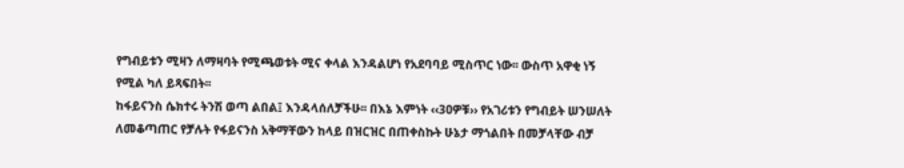የግብይቱን ሚዛን ለማዛባት የሚጫወቱት ሚና ቀላል እንዳልሆነ የአደባባይ ሚስጥር ነው፡፡ ውስጥ አዋቂ ነኝ የሚል ካለ ይጻፍበት፡፡
ከፋይናንስ ሴክተሩ ትንሽ ወጣ ልበል፤ እንዳላሰለቻችሁ፡፡ በእኔ እምነት ‹‹3ዐዎቹ›› የአገሪቱን የግብይት ሠንሠለት ለመቆጣጠር የቻሉት የፋይናንስ አቅማቸውን ከላይ በዝርዝር በጠቀስኩት ሁኔታ ማጎልበት በመቻላቸው ብቻ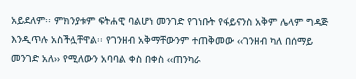አይደለም፡፡ ምክንያቱም ፍትሐዊ ባልሆነ መንገድ የገነቡት የፋይናንስ አቅም ሌላም ግዳጅ እንዲጥሉ አስችሏቸዋል፡፡ የገንዘብ አቅማቸውንም ተጠቅመው ‹‹ገንዘብ ካለ በሰማይ መንገድ አለ›› የሚለውን አባባል ቀስ በቀስ ‹‹ጠንካራ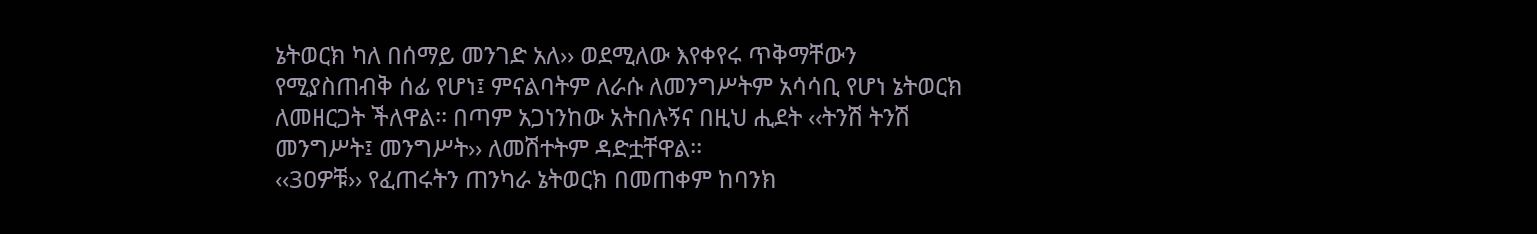ኔትወርክ ካለ በሰማይ መንገድ አለ›› ወደሚለው እየቀየሩ ጥቅማቸውን የሚያስጠብቅ ሰፊ የሆነ፤ ምናልባትም ለራሱ ለመንግሥትም አሳሳቢ የሆነ ኔትወርክ ለመዘርጋት ችለዋል፡፡ በጣም አጋነንከው አትበሉኝና በዚህ ሒደት ‹‹ትንሽ ትንሽ መንግሥት፤ መንግሥት›› ለመሽተትም ዳድቷቸዋል፡፡
‹‹3ዐዎቹ›› የፈጠሩትን ጠንካራ ኔትወርክ በመጠቀም ከባንክ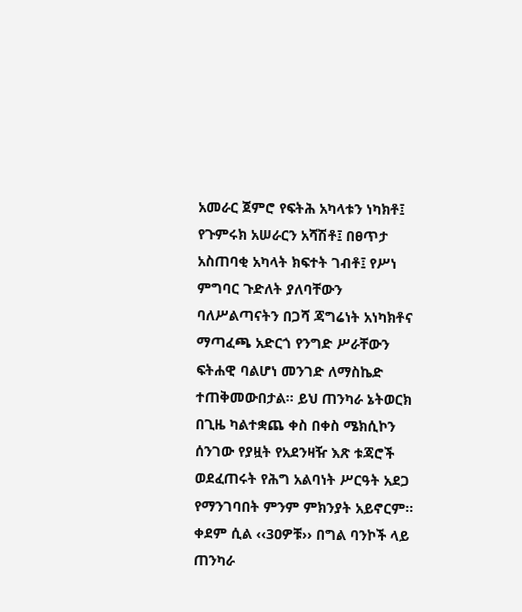አመራር ጀምሮ የፍትሕ አካላቱን ነካክቶ፤ የጉምሩክ አሠራርን አሻሽቶ፤ በፀጥታ አስጠባቂ አካላት ክፍተት ገብቶ፤ የሥነ ምግባር ጉድለት ያለባቸውን ባለሥልጣናትን በጋሻ ጃግሬነት አነካክቶና ማጣፈጫ አድርጎ የንግድ ሥራቸውን ፍትሐዊ ባልሆነ መንገድ ለማስኬድ ተጠቅመውበታል፡፡ ይህ ጠንካራ ኔትወርክ በጊዜ ካልተቋጨ ቀስ በቀስ ሜክሲኮን ሰንገው የያዟት የአደንዛዥ እጽ ቱጃሮች ወደፈጠሩት የሕግ አልባነት ሥርዓት አደጋ የማንገባበት ምንም ምክንያት አይኖርም፡፡
ቀደም ሲል ‹‹3ዐዎቹ›› በግል ባንኮች ላይ ጠንካራ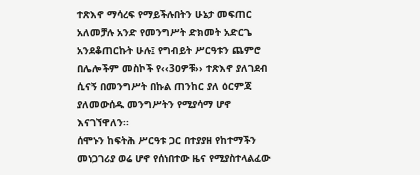ተጽእኖ ማሳረፍ የማይችሉበትን ሁኔታ መፍጠር አለመቻሉ አንድ የመንግሥት ድክመት አድርጌ አንደቆጠርኩት ሁሉ፤ የግብይት ሥርዓቱን ጨምሮ በሌሎችም መስኮች የ‹‹3ዐዎቹ›› ተጽእኖ ያለገደብ ሲናኝ በመንግሥት በኩል ጠንከር ያለ ዕርምጃ ያለመውሰዱ መንግሥትን የሚያሳማ ሆኖ እናገኘዋለን፡፡
ሰሞኑን ከፍትሕ ሥርዓቱ ጋር በተያያዘ የከተማችን መነጋገሪያ ወሬ ሆኖ የሰነበተው ዜና የሚያስተላልፈው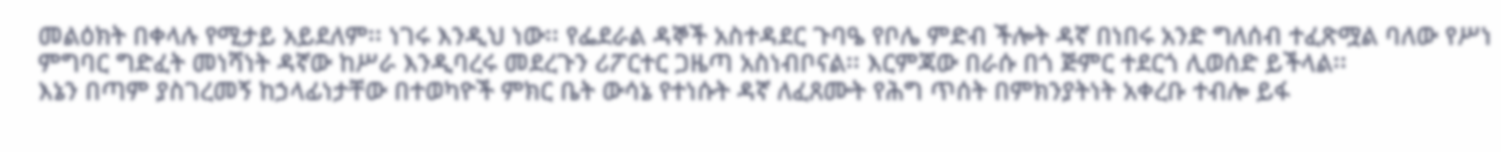መልዕክት በቀላሉ የሚታይ አይደለም፡፡ ነገሩ እንዲህ ነው፡፡ የፌደራል ዳኞች አስተዳደር ጉባዔ የቦሌ ምድብ ችሎት ዳኛ በነበሩ አንድ ግለሰብ ተፈጽሟል ባለው የሥነ ምግባር ግድፈት መነሻነት ዳኛው ከሥራ እንዲባረሩ መደረጉን ሪፖርተር ጋዜጣ አስነብቦናል፡፡ እርምጃው በራሱ በጎ ጅምር ተደርጎ ሊወሰድ ይችላል፡፡
እኔን በጣም ያስገረመኝ ከኃላፊነታቸው በተወካዮች ምክር ቤት ውሳኔ የተነሱት ዳኛ ለፈጸሙት የሕግ ጥሰት በምክንያትነት አቀረቡ ተብሎ ይፋ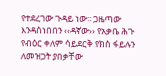የተደረገው ጉዳይ ነው፡፡ ጋዜጣው እንዳስነበበን ‹‹ዳኛው›› የአቃቤ ሕጉ የብዕር ቀለም ሳይደርቅ የክስ ፋይሉን ለመዝጋት ያበቃቸው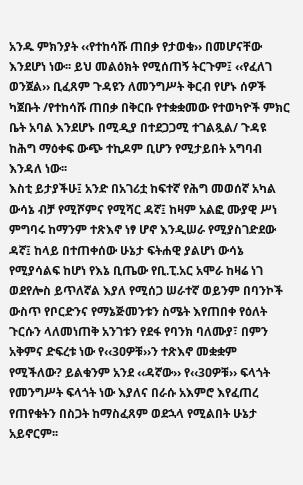አንዱ ምክንያት ‹‹የተከሳሹ ጠበቃ የታወቁ›› በመሆናቸው እንደሆነ ነው፡፡ ይህ መልዕክት የሚሰጠኝ ትርጉም፤ ‹‹የፈለገ ወንጀል›› ቢፈጸም ጉዳዩን ለመንግሥት ቅርብ የሆኑ ሰዎች ካጀቡት /የተከሳሹ ጠበቃ በቅርቡ የተቋቋመው የተወካዮች ምክር ቤት አባል እንደሆኑ በሚዲያ በተደጋጋሚ ተገልጿል/ ጉዳዩ ከሕግ ማዕቀፍ ውጭ ተኪዶም ቢሆን የሚታይበት አግባብ እንዳለ ነው፡፡
እስቲ ይታያችሁ፤ አንድ በአገሪቷ ከፍተኛ የሕግ መወሰኛ አካል ውሳኔ ብቻ የሚሾምና የሚሻር ዳኛ፤ ከዛም አልፎ ሙያዊ ሥነ ምግባሩ ከማንም ተጽእኖ ነፃ ሆኖ እንዲሠራ የሚያስገድደው ዳኛ፤ ከላይ በተጠቀሰው ሁኔታ ፍትሐዊ ያልሆነ ውሳኔ የሚያሳልፍ ከሆነ የእኔ ቢጤው የቢ.ፒ.አር አሞራ ከዛሬ ነገ ወደየሎስ ይጥለኛል እያለ የሚሰጋ ሠራተኛ ወይንም በባንኮች ውስጥ የቦርድንና የማኔጅመንቱን ስሜት እየጠበቀ የዕለት ጉርሱን ላለመነጠቅ አንገቱን የደፋ የባንክ ባለሙያ፣ በምን አቅምና ድፍረቱ ነው የ‹‹3ዐዎቹ››ን ተጽእኖ መቋቋም የሚችለው? ይልቁንም አንደ ‹‹ዳኛው›› የ‹‹3ዐዎቹ›› ፍላጎት የመንግሥት ፍላጎት ነው እያለና በራሱ አእምሮ እየፈጠረ የጠየቁትን በስጋት ከማስፈጸም ወደኋላ የሚልበት ሁኔታ አይኖርም፡፡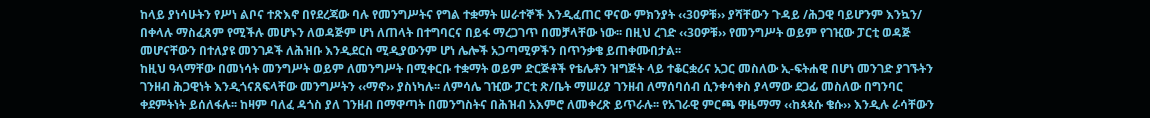ከላይ ያነሳሁትን የሥነ ልቦና ተጽእኖ በየደረጃው ባሉ የመንግሥትና የግል ተቋማት ሠራተኞች እንዲፈጠር ዋናው ምክንያት ‹‹3ዐዎቹ›› ያሻቸውን ጉዳይ /ሕጋዊ ባይሆንም እንኳን/ በቀላሉ ማስፈጸም የሚችሉ መሆኑን ለወዳጅም ሆነ ለጠላት በተግባርና በይፋ ማረጋገጥ በመቻላቸው ነው፡፡ በዚህ ረገድ ‹‹3ዐዎቹ›› የመንግሥት ወይም የገዢው ፓርቲ ወዳጅ መሆናቸውን በተለያዩ መንገዶች ለሕዝቡ እንዲደርስ ሚዲያውንም ሆነ ሌሎች አጋጣሚዎችን በጥንቃቄ ይጠቀሙበታል፡፡
ከዚህ ዓላማቸው በመነሳት መንግሥት ወይም ለመንግሥት በሚቀርቡ ተቋማት ወይም ድርጅቶች የቴሌቶን ዝግጅት ላይ ተቆርቋሪና አጋር መስለው ኢ-ፍትሐዊ በሆነ መንገድ ያገኙትን ገንዘብ ሕጋዊነት እንዲጎናጸፍላቸው መንግሥትን ‹‹ማኖ›› ያስነካሉ፡፡ ለምሳሌ ገዢው ፓርቲ ጽ/ቤት ማሠሪያ ገንዘብ ለማሰባሰብ ሲንቀሳቀስ ያላማው ደጋፊ መስለው በግንባር ቀደምትነት ይሰለፋሉ፡፡ ከዛም ባለፈ ዳጎስ ያለ ገንዘብ በማዋጣት በመንግስትና በሕዝብ አእምሮ ለመቀረጽ ይጥራሉ፡፡ የአገራዊ ምርጫ ዋዜማማ ‹‹ከጳጳሱ ቄሱ›› እንዲሉ ራሳቸውን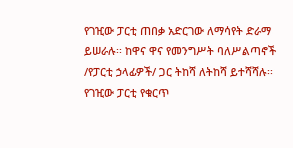የገዢው ፓርቲ ጠበቃ አድርገው ለማሳየት ድራማ ይሠራሉ፡፡ ከዋና ዋና የመንግሥት ባለሥልጣኖች /የፓርቲ ኃላፊዎች/ ጋር ትከሻ ለትከሻ ይተሻሻሉ፡፡ የገዢው ፓርቲ የቁርጥ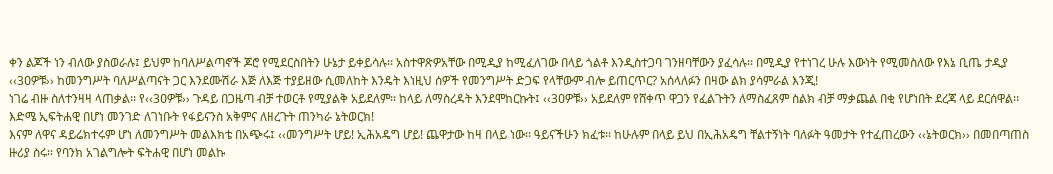ቀን ልጆች ነን ብለው ያስወራሉ፤ ይህም ከባለሥልጣኖች ጆሮ የሚደርስበትን ሁኔታ ይቀይሳሉ፡፡ አስተዋጽዎአቸው በሚዲያ ከሚፈለገው በላይ ጎልቶ እንዲስተጋባ ገንዘባቸውን ያፈሳሉ፡፡ በሚዲያ የተነገረ ሁሉ እውነት የሚመስለው የእኔ ቢጤ ታዲያ ‹‹3ዐዎቹ›› ከመንግሥት ባለሥልጣናት ጋር እንደሙሽራ እጅ ለእጅ ተያይዘው ሲመለከት እንዴት እነዚህ ሰዎች የመንግሥት ድጋፍ የላቸውም ብሎ ይጠርጥር? አሰላለፉን በዛው ልክ ያሳምራል እንጂ!
ነገሬ ብዙ ስለተንዛዛ ላጠቃል፡፡ የ‹‹3ዐዎቹ›› ጉዳይ በጋዜጣ ብቻ ተወርቶ የሚያልቅ አይደለም፡፡ ከላይ ለማስረዳት እንደሞከርኩት፤ ‹‹3ዐዎቹ›› አይደለም የሸቀጥ ዋጋን የፈልጉትን ለማስፈጸም ስልክ ብቻ ማቃጨል በቂ የሆነበት ደረጃ ላይ ደርሰዋል፡፡ እድሜ ኢፍትሐዊ በሆነ መንገድ ለገነቡት የፋይናንስ አቅምና ለዘረጉት ጠንካራ ኔትወርክ!
እናም ለዋና ዳይሬክተሩም ሆነ ለመንግሥት መልእክቴ በአጭሩ፤ ‹‹መንግሥት ሆይ! ኢሕአዴግ ሆይ! ጨዋታው ከዛ በላይ ነው፡፡ ዓይናችሁን ክፈቱ፡፡ ከሁሉም በላይ ይህ በኢሕአዴግ ቸልተኝነት ባለፉት ዓመታት የተፈጠረውን ‹‹ኔትወርክ›› በመበጣጠስ ዙሪያ ስሩ፡፡ የባንክ አገልግሎት ፍትሐዊ በሆነ መልኩ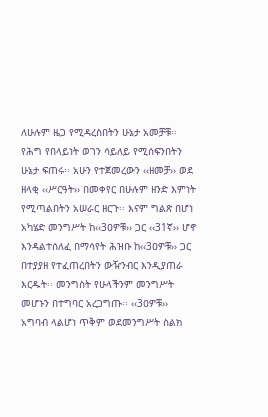ለሁሉም ዜጋ የሚዳረስበትን ሁኔታ አመቻቹ፡፡ የሕግ የበላይነት ወገን ሳይለይ የሚሰፍንበትን ሁኔታ ፍጠሩ፡፡ አሁን የተጀመረውን ‹‹ዘመቻ›› ወደ ዘላቂ ‹‹ሥርዓት›› በመቀየር በሁሉም ዘንድ እምነት የሚጣልበትን አሠራር ዘርጉ፡፡ እናም ግልጽ በሆነ አካሄድ መንግሥት ከ‹‹3ዐዎቹ›› ጋር ‹‹31ኛ›› ሆኖ እንዳልተሰለፈ በማሳየት ሕዝቡ ከ‹‹3ዐዎቹ›› ጋር በተያያዘ የተፈጠረበትን ውዥንብር እንዲያጠራ እርዱት፡፡ መንግስት የሁላችንም መንግሥት መሆኑን በተግባር አረጋግጡ፡፡ ‹‹3ዐዎቹ›› አግባብ ላልሆነ ጥቅም ወደመንግሥት ስልክ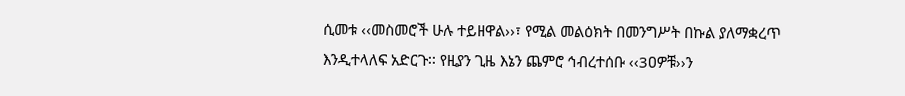ሲመቱ ‹‹መስመሮች ሁሉ ተይዘዋል››፣ የሚል መልዕክት በመንግሥት በኩል ያለማቋረጥ እንዲተላለፍ አድርጉ፡፡ የዚያን ጊዜ እኔን ጨምሮ ኅብረተሰቡ ‹‹3ዐዎቹ››ን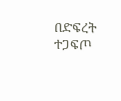በድፍረት ተጋፍጦ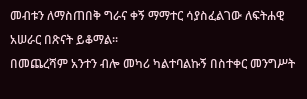መብቱን ለማስጠበቅ ግራና ቀኝ ማማተር ሳያስፈልገው ለፍትሐዊ አሠራር በጽናት ይቆማል፡፡
በመጨረሻም አንተን ብሎ መካሪ ካልተባልኩኝ በስተቀር መንግሥት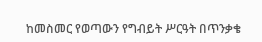ከመስመር የወጣውን የግብይት ሥርዓት በጥንቃቄ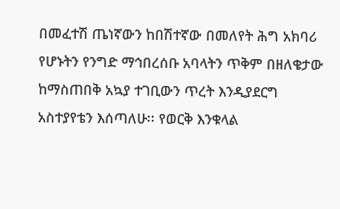በመፈተሽ ጤነኛውን ከበሽተኛው በመለየት ሕግ አክባሪ የሆኑትን የንግድ ማኅበረሰቡ አባላትን ጥቅም በዘለቄታው ከማስጠበቅ አኳያ ተገቢውን ጥረት እንዲያደርግ አስተያየቴን እሰጣለሁ፡፡ የወርቅ እንቁላል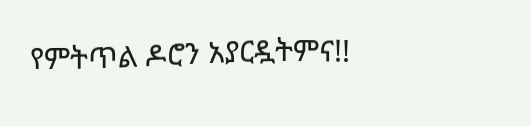የምትጥል ዶሮን አያርዷትምና!!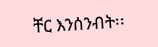ቸር እንሰንብት፡፡